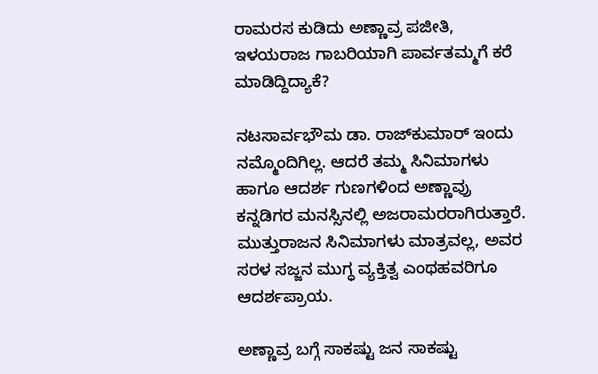ರಾಮರಸ ಕುಡಿದು ಅಣ್ಣಾವ್ರ ಪಜೀತಿ, ಇಳಯರಾಜ ಗಾಬರಿಯಾಗಿ ಪಾರ್ವತಮ್ಮಗೆ ಕರೆ ಮಾಡಿದ್ದಿದ್ಯಾಕೆ?

ನಟಸಾರ್ವಭೌಮ ಡಾ. ರಾಜ್‌ಕುಮಾರ್ ಇಂದು ನಮ್ಮೊಂದಿಗಿಲ್ಲ. ಆದರೆ ತಮ್ಮ ಸಿನಿಮಾಗಳು ಹಾಗೂ ಆದರ್ಶ ಗುಣಗಳಿಂದ ಅಣ್ಣಾವ್ರು ಕನ್ನಡಿಗರ ಮನಸ್ಸಿನಲ್ಲಿ ಅಜರಾಮರರಾಗಿರುತ್ತಾರೆ. ಮುತ್ತುರಾಜನ ಸಿನಿಮಾಗಳು ಮಾತ್ರವಲ್ಲ, ಅವರ ಸರಳ ಸಜ್ಜನ ಮುಗ್ಧ ವ್ಯಕ್ತಿತ್ವ ಎಂಥಹವರಿಗೂ ಆದರ್ಶಪ್ರಾಯ.

ಅಣ್ಣಾವ್ರ ಬಗ್ಗೆ ಸಾಕಷ್ಟು ಜನ ಸಾಕಷ್ಟು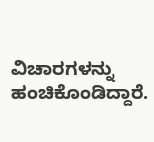ವಿಚಾರಗಳನ್ನು ಹಂಚಿಕೊಂಡಿದ್ದಾರೆ.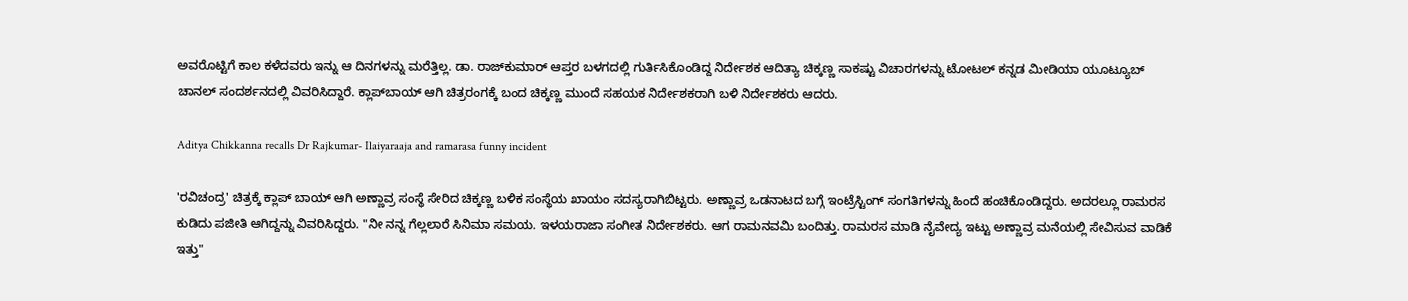ಅವರೊಟ್ಟಿಗೆ ಕಾಲ ಕಳೆದವರು ಇನ್ನು ಆ ದಿನಗಳನ್ನು ಮರೆತ್ತಿಲ್ಲ. ಡಾ. ರಾಜ್‌ಕುಮಾರ್ ಆಪ್ತರ ಬಳಗದಲ್ಲಿ ಗುರ್ತಿಸಿಕೊಂಡಿದ್ದ ನಿರ್ದೇಶಕ ಆದಿತ್ಯಾ ಚಿಕ್ಕಣ್ಣ ಸಾಕಷ್ಟು ವಿಚಾರಗಳನ್ನು ಟೋಟಲ್ ಕನ್ನಡ ಮೀಡಿಯಾ ಯೂಟ್ಯೂಬ್ ಚಾನಲ್ ಸಂದರ್ಶನದಲ್ಲಿ ವಿವರಿಸಿದ್ದಾರೆ. ಕ್ಲಾಪ್‌ಬಾಯ್ ಆಗಿ ಚಿತ್ರರಂಗಕ್ಕೆ ಬಂದ ಚಿಕ್ಕಣ್ಣ ಮುಂದೆ ಸಹಯಕ ನಿರ್ದೇಶಕರಾಗಿ ಬಳಿ ನಿರ್ದೇಶಕರು ಆದರು.

Aditya Chikkanna recalls Dr Rajkumar- Ilaiyaraaja and ramarasa funny incident

'ರವಿಚಂದ್ರ' ಚಿತ್ರಕ್ಕೆ ಕ್ಲಾಪ್‌ ಬಾಯ್ ಆಗಿ ಅಣ್ಣಾವ್ರ ಸಂಸ್ಥೆ ಸೇರಿದ ಚಿಕ್ಕಣ್ಣ ಬಳಿಕ ಸಂಸ್ಥೆಯ ಖಾಯಂ ಸದಸ್ಯರಾಗಿಬಿಟ್ಟರು. ಅಣ್ಣಾವ್ರ ಒಡನಾಟದ ಬಗ್ಗೆ ಇಂಟ್ರೆಸ್ಟಿಂಗ್ ಸಂಗತಿಗಳನ್ನು ಹಿಂದೆ ಹಂಚಿಕೊಂಡಿದ್ದರು. ಅದರಲ್ಲೂ ರಾಮರಸ ಕುಡಿದು ಪಜೀತಿ ಆಗಿದ್ದನ್ನು ವಿವರಿಸಿದ್ದರು. "ನೀ ನನ್ನ ಗೆಲ್ಲಲಾರೆ ಸಿನಿಮಾ ಸಮಯ. ಇಳಯರಾಜಾ ಸಂಗೀತ ನಿರ್ದೇಶಕರು. ಆಗ ರಾಮನವಮಿ ಬಂದಿತ್ತು. ರಾಮರಸ ಮಾಡಿ ನೈವೇದ್ಯ ಇಟ್ಟು ಅಣ್ಣಾವ್ರ ಮನೆಯಲ್ಲಿ ಸೇವಿಸುವ ವಾಡಿಕೆ ಇತ್ತು"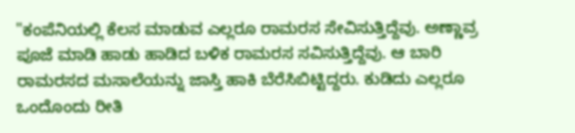"ಕಂಪೆನಿಯಲ್ಲಿ ಕೆಲಸ ಮಾಡುವ ಎಲ್ಲರೂ ರಾಮರಸ ಸೇವಿಸುತ್ತಿದ್ದೆವು. ಅಣ್ಣಾವ್ರ ಪೂಜೆ ಮಾಡಿ ಹಾಡು ಹಾಡಿದ ಬಳಿಕ ರಾಮರಸ ಸವಿಸುತ್ತಿದ್ದೆವು. ಆ ಬಾರಿ ರಾಮರಸದ ಮಸಾಲೆಯನ್ನು ಜಾಸ್ತಿ ಹಾಕಿ ಬೆರೆಸಿಬಿಟ್ಟಿದ್ದರು. ಕುಡಿದು ಎಲ್ಲರೂ ಒಂದೊಂದು ರೀತಿ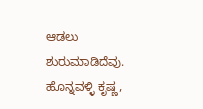ಆಡಲು ಶುರುಮಾಡಿದೆವು. ಹೊನ್ನವಳ್ಳಿ ಕೃಷ್ಣ,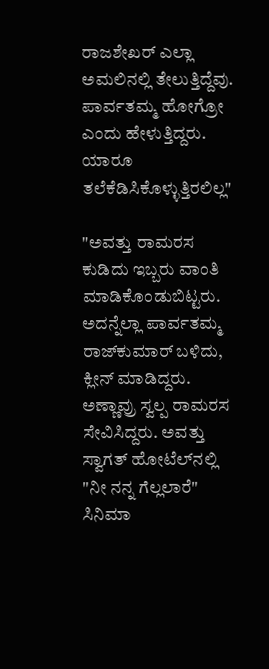ರಾಜಶೇಖರ್ ಎಲ್ಲಾ ಅಮಲಿನಲ್ಲಿ ತೇಲುತ್ತಿದ್ದೆವು. ಪಾರ್ವತಮ್ಮ ಹೋಗ್ರೋ ಎಂದು ಹೇಳುತ್ತಿದ್ದರು. ಯಾರೂ ತಲೆಕೆಡಿಸಿಕೊಳ್ಳುತ್ತಿರಲಿಲ್ಲ"

"ಅವತ್ತು ರಾಮರಸ ಕುಡಿದು ಇಬ್ಬರು ವಾಂತಿ ಮಾಡಿಕೊಂಡುಬಿಟ್ಟರು. ಅದನ್ನೆಲ್ಲಾ ಪಾರ್ವತಮ್ಮ ರಾಜ್‌ಕುಮಾರ್ ಬಳಿದು, ಕ್ಲೀನ್ ಮಾಡಿದ್ದರು. ಅಣ್ಣಾವ್ರು ಸ್ವಲ್ಪ ರಾಮರಸ ಸೇವಿಸಿದ್ದರು. ಅವತ್ತು ಸ್ವಾಗತ್ ಹೋಟೆಲ್‌ನಲ್ಲಿ "ನೀ ನನ್ನ ಗೆಲ್ಲಲಾರೆ" ಸಿನಿಮಾ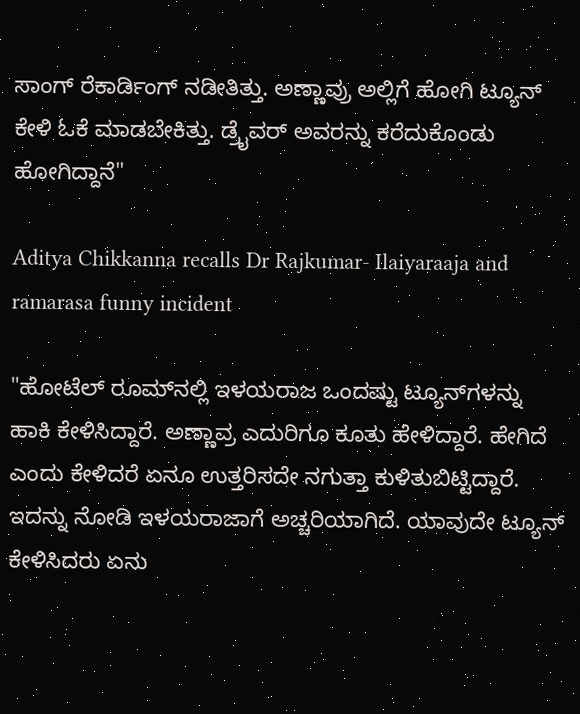ಸಾಂಗ್ ರೆಕಾರ್ಡಿಂಗ್ ನಡೀತಿತ್ತು. ಅಣ್ಣಾವ್ರು ಅಲ್ಲಿಗೆ ಹೋಗಿ ಟ್ಯೂನ್ ಕೇಳಿ ಓಕೆ ಮಾಡಬೇಕಿತ್ತು. ಡ್ರೈವರ್ ಅವರನ್ನು ಕರೆದುಕೊಂಡು ಹೋಗಿದ್ದಾನೆ"

Aditya Chikkanna recalls Dr Rajkumar- Ilaiyaraaja and ramarasa funny incident

"ಹೋಟೆಲ್‌ ರೂಮ್‌ನಲ್ಲಿ ಇಳಯರಾಜ ಒಂದಷ್ಟು ಟ್ಯೂನ್‌ಗಳನ್ನು ಹಾಕಿ ಕೇಳಿಸಿದ್ದಾರೆ. ಅಣ್ಣಾವ್ರ ಎದುರಿಗೂ ಕೂತು ಹೇಳಿದ್ದಾರೆ. ಹೇಗಿದೆ ಎಂದು ಕೇಳಿದರೆ ಏನೂ ಉತ್ತರಿಸದೇ ನಗುತ್ತಾ ಕುಳಿತುಬಿಟ್ಟಿದ್ದಾರೆ. ಇದನ್ನು ನೋಡಿ ಇಳಯರಾಜಾಗೆ ಅಚ್ಚರಿಯಾಗಿದೆ. ಯಾವುದೇ ಟ್ಯೂನ್ ಕೇಳಿಸಿದರು ಏನು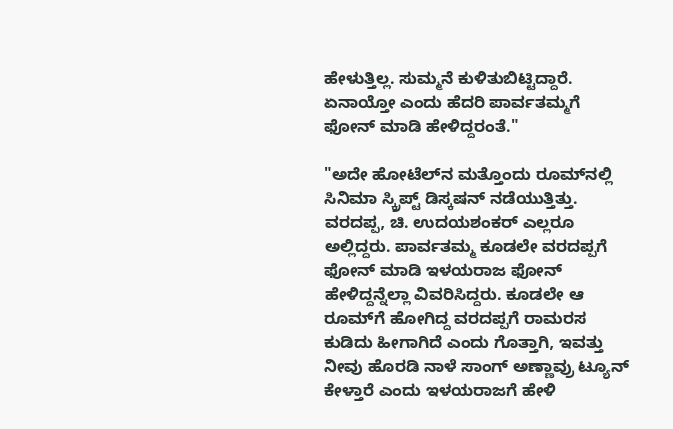ಹೇಳುತ್ತಿಲ್ಲ. ಸುಮ್ಮನೆ ಕುಳಿತುಬಿಟ್ಟಿದ್ದಾರೆ. ಏನಾಯ್ತೋ ಎಂದು ಹೆದರಿ ಪಾರ್ವತಮ್ಮಗೆ ಫೋನ್ ಮಾಡಿ ಹೇಳಿದ್ದರಂತೆ."

"ಅದೇ ಹೋಟೆಲ್‌ನ ಮತ್ತೊಂದು ರೂಮ್‌ನಲ್ಲಿ ಸಿನಿಮಾ ಸ್ಕ್ರಿಪ್ಟ್ ಡಿಸ್ಕಷನ್ ನಡೆಯುತ್ತಿತ್ತು. ವರದಪ್ಪ, ಚಿ. ಉದಯಶಂಕರ್ ಎಲ್ಲರೂ ಅಲ್ಲಿದ್ದರು. ಪಾರ್ವತಮ್ಮ ಕೂಡಲೇ ವರದಪ್ಪಗೆ ಫೋನ್ ಮಾಡಿ ಇಳಯರಾಜ ಫೋನ್ ಹೇಳಿದ್ದನ್ನೆಲ್ಲಾ ವಿವರಿಸಿದ್ದರು. ಕೂಡಲೇ ಆ ರೂಮ್‌ಗೆ ಹೋಗಿದ್ದ ವರದಪ್ಪಗೆ ರಾಮರಸ ಕುಡಿದು ಹೀಗಾಗಿದೆ ಎಂದು ಗೊತ್ತಾಗಿ, ಇವತ್ತು ನೀವು ಹೊರಡಿ ನಾಳೆ ಸಾಂಗ್ ಅಣ್ಣಾವ್ರು ಟ್ಯೂನ್ ಕೇಳ್ತಾರೆ ಎಂದು ಇಳಯರಾಜಗೆ ಹೇಳಿ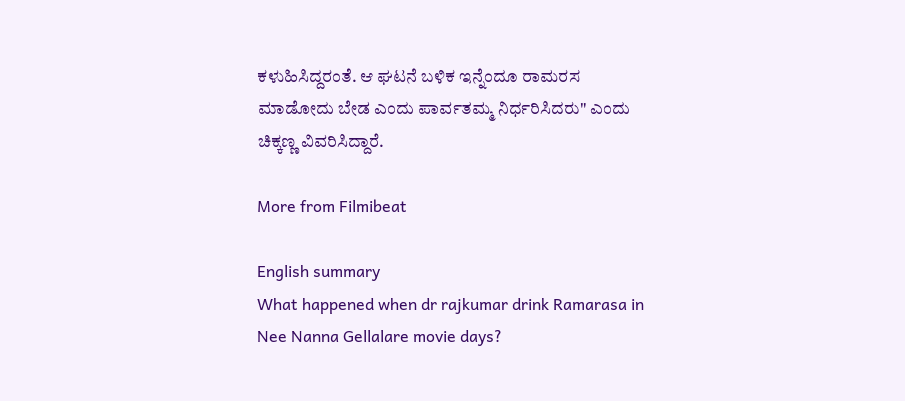ಕಳುಹಿಸಿದ್ದರಂತೆ. ಆ ಘಟನೆ ಬಳಿಕ ಇನ್ನೆಂದೂ ರಾಮರಸ ಮಾಡೋದು ಬೇಡ ಎಂದು ಪಾರ್ವತಮ್ಮ ನಿರ್ಧರಿಸಿದರು" ಎಂದು ಚಿಕ್ಕಣ್ಣ ವಿವರಿಸಿದ್ದಾರೆ.

More from Filmibeat

English summary
What happened when dr rajkumar drink Ramarasa in Nee Nanna Gellalare movie days?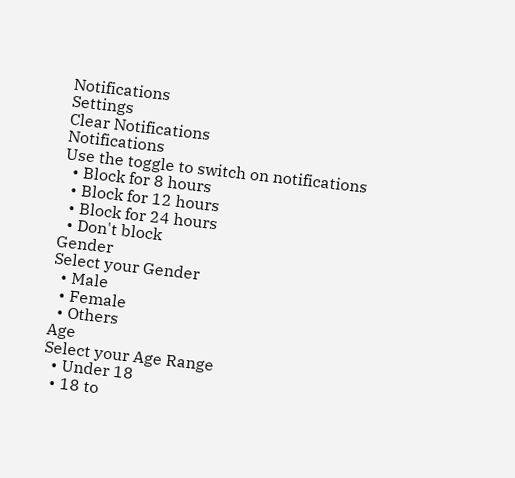Notifications
Settings
Clear Notifications
Notifications
Use the toggle to switch on notifications
  • Block for 8 hours
  • Block for 12 hours
  • Block for 24 hours
  • Don't block
Gender
Select your Gender
  • Male
  • Female
  • Others
Age
Select your Age Range
  • Under 18
  • 18 to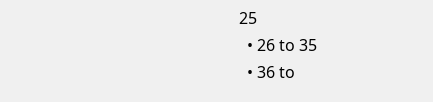25
  • 26 to 35
  • 36 to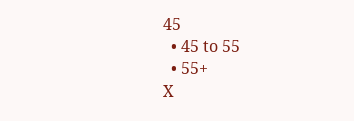45
  • 45 to 55
  • 55+
X